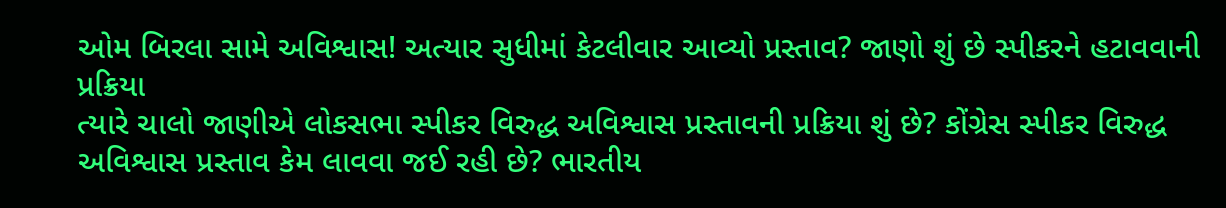ઓમ બિરલા સામે અવિશ્વાસ! અત્યાર સુધીમાં કેટલીવાર આવ્યો પ્રસ્તાવ? જાણો શું છે સ્પીકરને હટાવવાની પ્રક્રિયા
ત્યારે ચાલો જાણીએ લોકસભા સ્પીકર વિરુદ્ધ અવિશ્વાસ પ્રસ્તાવની પ્રક્રિયા શું છે? કોંગ્રેસ સ્પીકર વિરુદ્ધ અવિશ્વાસ પ્રસ્તાવ કેમ લાવવા જઈ રહી છે? ભારતીય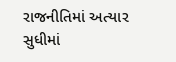રાજનીતિમાં અત્યાર સુધીમાં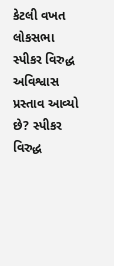કેટલી વખત લોકસભા સ્પીકર વિરુદ્ધ અવિશ્વાસ પ્રસ્તાવ આવ્યો છે? સ્પીકર વિરુદ્ધ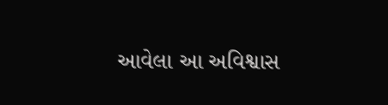આવેલા આ અવિશ્વાસ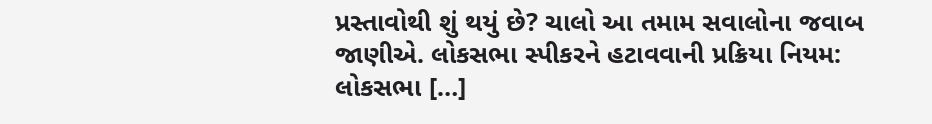પ્રસ્તાવોથી શું થયું છે? ચાલો આ તમામ સવાલોના જવાબ જાણીએ. લોકસભા સ્પીકરને હટાવવાની પ્રક્રિયા નિયમ: લોકસભા […]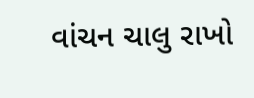વાંચન ચાલુ રાખો